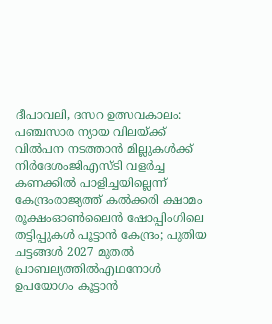ദീപാവലി, ദസറ ഉത്സവകാലം: പഞ്ചസാര ന്യായ വിലയ്ക്ക് വിൽപന നടത്താൻ മില്ലുകൾക്ക് നിർദേശംജിഎസ്ടി വളര്‍ച്ച കണക്കില്‍ പാളിച്ചയില്ലെന്ന് കേന്ദ്രംരാജ്യത്ത് കൽക്കരി ക്ഷാമം രൂക്ഷംഓൺലൈൻ ഷോപ്പിംഗിലെ തട്ടിപ്പുകൾ പൂട്ടാൻ കേന്ദ്രം; പുതിയ ചട്ടങ്ങൾ 2027 മുതൽ പ്രാബല്യത്തിൽഎഥനോള്‍ ഉപയോഗം കൂട്ടാൻ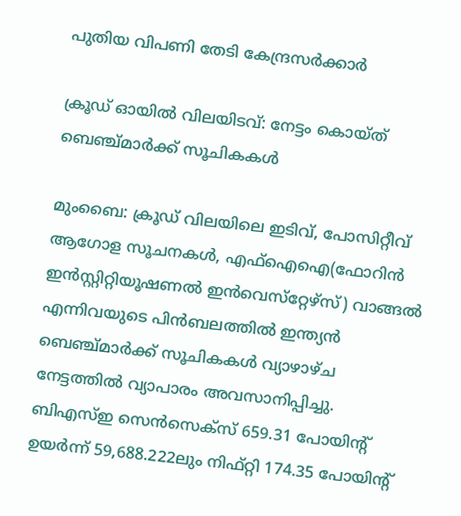പുതിയ വിപണി തേടി കേന്ദ്രസർക്കാർ

ക്രൂഡ് ഓയില്‍ വിലയിടവ്: നേട്ടം കൊയ്ത് ബെഞ്ച്മാര്‍ക്ക് സൂചികകള്‍

മുംബൈ: ക്രൂഡ് വിലയിലെ ഇടിവ്, പോസിറ്റീവ് ആഗോള സൂചനകള്‍, എഫ്‌ഐഐ(ഫോറിന്‍ ഇന്‍സ്റ്റിറ്റിയൂഷണല്‍ ഇന്‍വെസ്‌റ്റേഴ്‌സ്) വാങ്ങല്‍ എന്നിവയുടെ പിന്‍ബലത്തില്‍ ഇന്ത്യന്‍ ബെഞ്ച്മാര്‍ക്ക് സൂചികകള്‍ വ്യാഴാഴ്ച നേട്ടത്തില്‍ വ്യാപാരം അവസാനിപ്പിച്ചു. ബിഎസ്ഇ സെന്‍സെക്‌സ് 659.31 പോയിന്റ് ഉയര്‍ന്ന് 59,688.222ലും നിഫ്റ്റി 174.35 പോയിന്റ്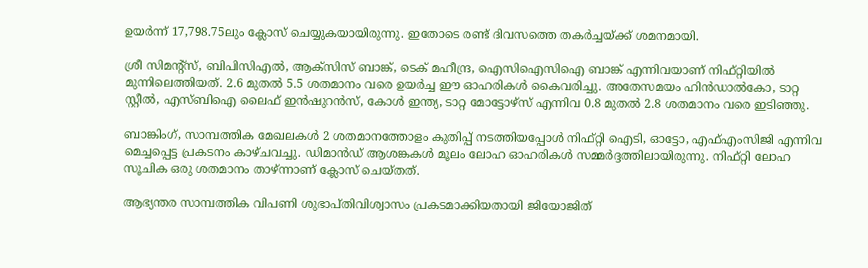ഉയര്‍ന്ന് 17,798.75ലും ക്ലോസ് ചെയ്യുകയായിരുന്നു. ഇതോടെ രണ്ട് ദിവസത്തെ തകര്‍ച്ചയ്ക്ക് ശമനമായി.

ശ്രീ സിമന്റ്‌സ്, ബിപിസിഎല്‍, ആക്‌സിസ് ബാങ്ക്, ടെക് മഹീന്ദ്ര, ഐസിഐസിഐ ബാങ്ക് എന്നിവയാണ് നിഫ്റ്റിയില്‍ മുന്നിലെത്തിയത്. 2.6 മുതല്‍ 5.5 ശതമാനം വരെ ഉയര്‍ച്ച ഈ ഓഹരികള്‍ കൈവരിച്ചു. അതേസമയം ഹിന്‍ഡാല്‍കോ, ടാറ്റ സ്റ്റീല്‍, എസ്ബിഐ ലൈഫ് ഇന്‍ഷുറന്‍സ്, കോള്‍ ഇന്ത്യ, ടാറ്റ മോട്ടോഴ്‌സ് എന്നിവ 0.8 മുതല്‍ 2.8 ശതമാനം വരെ ഇടിഞ്ഞു.

ബാങ്കിംഗ്, സാമ്പത്തിക മേഖലകള്‍ 2 ശതമാനത്തോളം കുതിപ്പ് നടത്തിയപ്പോള്‍ നിഫ്റ്റി ഐടി, ഓട്ടോ, എഫ്എംസിജി എന്നിവ മെച്ചപ്പെട്ട പ്രകടനം കാഴ്ചവച്ചു. ഡിമാന്‍ഡ് ആശങ്കകള്‍ മൂലം ലോഹ ഓഹരികള്‍ സമ്മര്‍ദ്ദത്തിലായിരുന്നു. നിഫ്റ്റി ലോഹ സൂചിക ഒരു ശതമാനം താഴ്ന്നാണ് ക്ലോസ് ചെയ്തത്.

ആഭ്യന്തര സാമ്പത്തിക വിപണി ശുഭാപ്തിവിശ്വാസം പ്രകടമാക്കിയതായി ജിയോജിത്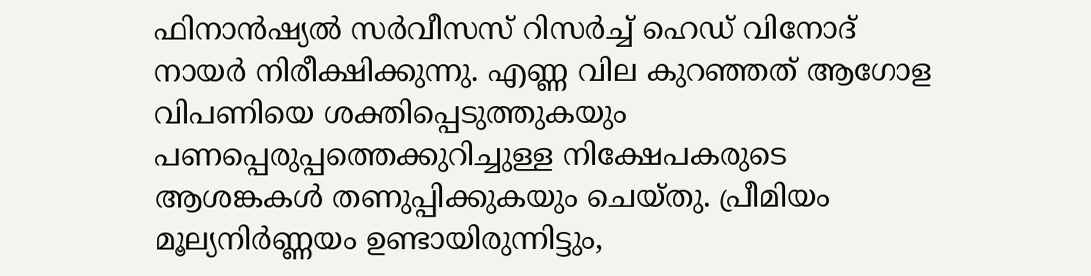ഫിനാന്‍ഷ്യല്‍ സര്‍വീസസ് റിസര്‍ച്ച് ഹെഡ് വിനോദ് നായര്‍ നിരീക്ഷിക്കുന്നു. എണ്ണ വില കുറഞ്ഞത് ആഗോള വിപണിയെ ശക്തിപ്പെടുത്തുകയും പണപ്പെരുപ്പത്തെക്കുറിച്ചുള്ള നിക്ഷേപകരുടെ ആശങ്കകള്‍ തണുപ്പിക്കുകയും ചെയ്തു. പ്രീമിയം മൂല്യനിര്‍ണ്ണയം ഉണ്ടായിരുന്നിട്ടും,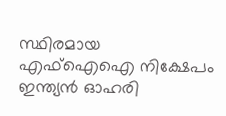സ്ഥിരമായ എഫ്‌ഐഐ നിക്ഷേപം ഇന്ത്യന്‍ ഓഹരി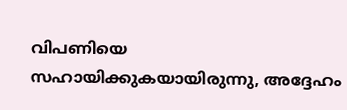വിപണിയെ സഹായിക്കുകയായിരുന്നു, അദ്ദേഹം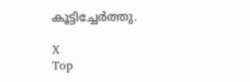കൂട്ടിച്ചേര്‍ത്തു.

X
Top